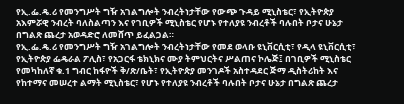የኢ.ፌ.ዴ.ሪ የመንግሥት ግዥ አገልግሎት ንብረትነታቸው የውጭ ጉዳይ ሚኒስቴር፣ የኢትዮጵያ አእምሯዊ ንብረት ባለስልጣን እና የገቢዎች ሚኒስቴር የሆኑ የተለያዩ ንብረቶች ባሉበት ቦታና ሁኔታ በግልጽ ጨረታ አወዳድሮ ለመሸጥ ይፈልጋል።
የኢ.ፌ.ዴ.ሪ የመንግሥት ግዥ አገልግሎት ንብረትነታቸው የመደ ወላቡ ዩኒቨርሲቲ፣ የዲላ ዩኒቨርሲቲ፣ የኢትዮጵያ ፌዴራል ፖሊስ፣ የአጋርፋ ቴክኒክና ሙያ ትምህርትና ሥልጠና ኮሌጅ፤ በገቢዎች ሚኒስቴር የመካከለኛ ቁ.1 ግብር ከፋዮች ቅ/ጽ/ቤት፣ የኢትዮጵያ መንገዶች አስተዳደር ጅማ ዲስትሪከት እና የከተማና መሠረተ ልማት ሚኒስቴር፣ የሆኑ የተለያዩ ንብረቶች ባሉበት ቦታና ሁኔታ በግልጽ ጨረታ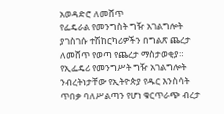አወዳድሮ ለመሸጥ
የፌዴራል የመንግስት ግዥ አገልግሎት ያገስገሱ ተሽከርካሪዎችን በግልጽ ጨረታ ለመሸጥ የወጣ የጨረታ ማስታወቂያ።
የኢፌዴሪ የመንግሥት ግዥ አገልግሎት ንብረትነታቸው የኢትዮጵያ የዱር እንስሳት ጥበቃ ባለሥልጣን የሆነ ቁርጥራጭ ብረታ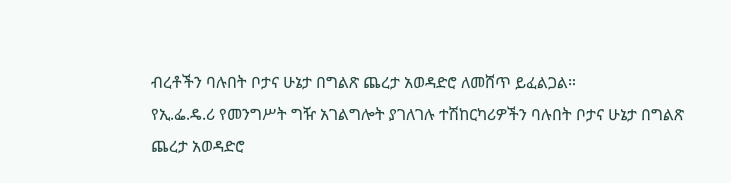ብረቶችን ባሉበት ቦታና ሁኔታ በግልጽ ጨረታ አወዳድሮ ለመሸጥ ይፈልጋል።
የኢ.ፌ.ዴ.ሪ የመንግሥት ግዥ አገልግሎት ያገለገሉ ተሽከርካሪዎችን ባሉበት ቦታና ሁኔታ በግልጽ ጨረታ አወዳድሮ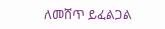ለመሸጥ ይፈልጋል